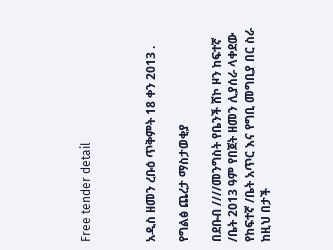Free tender detail



አዲስ ዘመን ረቡዕ ጥቅምት 18 ቀን 2013 .

የግልፅ ጨረታ ማስታወቂያ

በደቡብ ////መንግስት የቤንች ሸኮ ዞን ከፍተኛ /ቤት 2013 ዓም የበጀት ዘመን ሊያሰራ ላቀደው የከፍተኛ /ቤት አጥር እና የግቢ መግቢያ በር ስራ ከዚህ በታች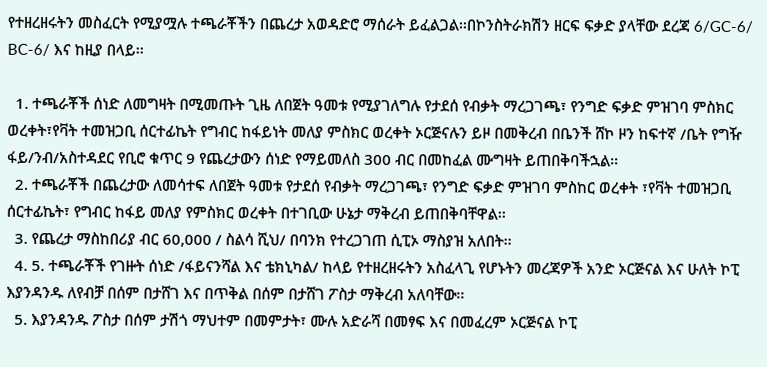የተዘረዘሩትን መስፈርት የሚያሟሉ ተጫራቾችን በጨረታ አወዳድሮ ማሰራት ይፈልጋል፡፡በኮንስትራክሽን ዘርፍ ፍቃድ ያላቸው ደረጃ 6/GC-6/ BC-6/ እና ከዚያ በላይ፡፡

  1. ተጫራቾች ሰነድ ለመግዛት በሚመጡት ጊዜ ለበጀት ዓመቱ የሚያገለግሉ የታደሰ የብቃት ማረጋገጫ፣ የንግድ ፍቃድ ምዝገባ ምስክር ወረቀት፣የቫት ተመዝጋቢ ሰርተፊኬት የግብር ከፋይነት መለያ ምስክር ወረቀት ኦርጅናሉን ይዞ በመቅረብ በቤንች ሸኮ ዞን ከፍተኛ /ቤት የግዥ ፋይ/ንብ/አስተዳደር የቢሮ ቁጥር 9 የጨረታውን ሰነድ የማይመለስ 300 ብር በመከፈል ሙግዛት ይጠበቅባችኋል፡፡
  2. ተጫራቾች በጨረታው ለመሳተፍ ለበጀት ዓመቱ የታደሰ የብቃት ማረጋገጫ፣ የንግድ ፍቃድ ምዝገባ ምስከር ወረቀት ፣የቫት ተመዝጋቢ ሰርተፊኬት፣ የግብር ከፋይ መለያ የምስክር ወረቀት በተገቢው ሁኔታ ማቅረብ ይጠበቅባቸዋል፡፡
  3. የጨረታ ማስከበሪያ ብር 60,000 / ስልሳ ሺህ/ በባንክ የተረጋገጠ ሲፒኦ ማስያዝ አለበት፡፡
  4. 5. ተጫራቾች የገዙት ሰነድ /ፋይናንሻል እና ቴክኒካል/ ከላይ የተዘረዘሩትን አስፈላጊ የሆኑትን መረጃዎች አንድ ኦርጅናል እና ሁለት ኮፒ እያንዳንዱ ለየብቻ በሰም በታሸገ እና በጥቅል በሰም በታሸገ ፖስታ ማቅረብ አለባቸው፡፡
  5. እያንዳንዱ ፖስታ በሰም ታሽጎ ማህተም በመምታት፣ ሙሉ አድራሻ በመፃፍ እና በመፈረም ኦርጅናል ኮፒ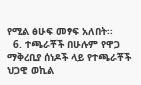የሚል ፅሁፍ መፃፍ አለበት፡፡
  6. ተጫራቾች በሁሉም የዋጋ ማቅረቢያ ሰነዶች ላይ የተጫራቾች ህጋዊ ወኪል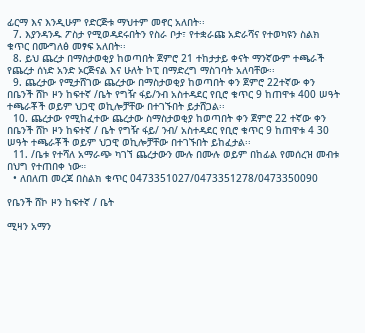ፊርማ እና እንዲሁም የድርጅቱ ማህተም መኖር አለበት፡፡
  7. እያንዳንዱ ፖስታ የሚወዳደሩበትን የስራ ቦታ፣ የተቋራጩ አድራሻና የተወካዩን ስልክ ቁጥር በሙግለፅ መፃፍ አለበት፡፡
  8. ይህ ጨረታ በማስታወቂያ ከወጣበት ጀምሮ 21 ተከታታይ ቀናት ማንኛውም ተጫራች የጨረታ ሰነድ አንድ ኦርጅናል እና ሁለት ኮፒ በማድረግ ማስገባት አለባቸው፡፡
  9. ጨረታው የሚታሸገው ጨረታው በማስታወቂያ ከወጣበት ቀን ጀምሮ 22ተኛው ቀን በቤንች ሸኮ ዞን ከፍተኛ /ቤት የግዥ ፋይ/ንብ አስተዳደር የቢሮ ቁጥር 9 ከጠዋቱ 400 ሠዓት ተጫራቾች ወይም ህጋዊ ወኪሎቻቸው በተገኙበት ይታሸጋል፡፡
  10. ጨረታው የሚከፈተው ጨረታው ስማስታወቂያ ከወጣበት ቀን ጀምሮ 22 ተኛው ቀን በቤንች ሸኮ ዞን ከፍተኛ / ቤት የግዥ ፋይ/ ንብ/ አስተዳደር የቢሮ ቁጥር 9 ከጠዋቱ 4 30 ሠዓት ተጫራቾች ወይም ህጋዊ ወኪሎቻቸው በተገኙበት ይከፈታል፡፡
  11. /ቤቱ የተሻለ አማራጭ ካገኘ ጨረታውን ሙሉ በሙሉ ወይም በከፊል የመሰረዝ መብቱ በህግ የተጠበቀ ነው።
  • ለበለጠ መረጃ በስልክ ቁጥር 0473351027/0473351278/0473350090

የቤንች ሸኮ ዞን ከፍተኛ / ቤት

ሚዛን አማን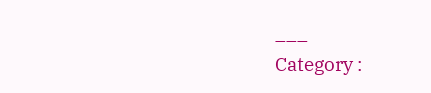___
Category :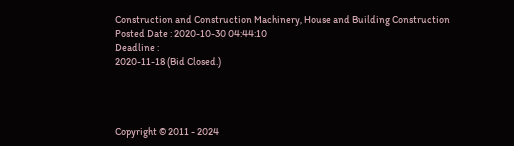Construction and Construction Machinery, House and Building Construction
Posted Date : 2020-10-30 04:44:10
Deadline :
2020-11-18 (Bid Closed.)




Copyright © 2011 - 2024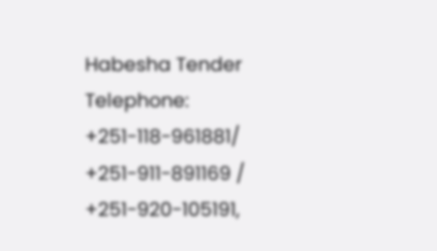Habesha Tender
Telephone: +251-118-961881/ +251-911-891169 / +251-920-105191,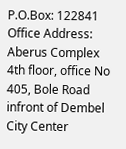P.O.Box: 122841
Office Address: Aberus Complex 4th floor, office No 405, Bole Road infront of Dembel City Center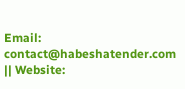Email: contact@habeshatender.com || Website: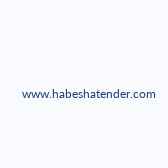www.habeshatender.com